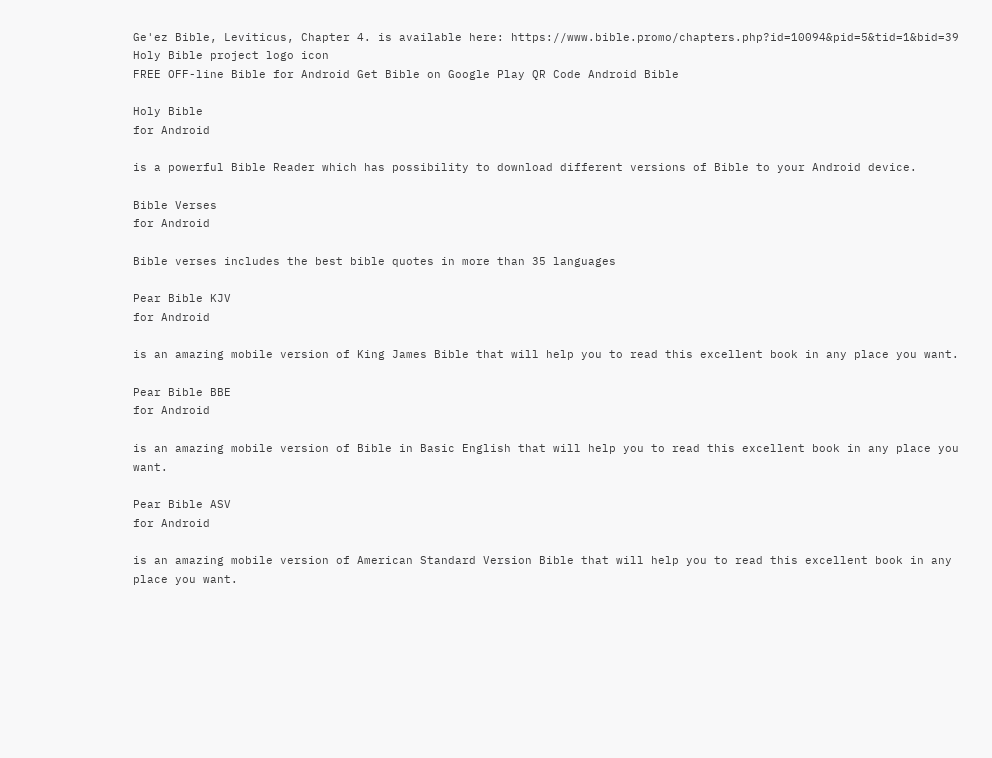Ge'ez Bible, Leviticus, Chapter 4. is available here: https://www.bible.promo/chapters.php?id=10094&pid=5&tid=1&bid=39
Holy Bible project logo icon
FREE OFF-line Bible for Android Get Bible on Google Play QR Code Android Bible

Holy Bible
for Android

is a powerful Bible Reader which has possibility to download different versions of Bible to your Android device.

Bible Verses
for Android

Bible verses includes the best bible quotes in more than 35 languages

Pear Bible KJV
for Android

is an amazing mobile version of King James Bible that will help you to read this excellent book in any place you want.

Pear Bible BBE
for Android

is an amazing mobile version of Bible in Basic English that will help you to read this excellent book in any place you want.

Pear Bible ASV
for Android

is an amazing mobile version of American Standard Version Bible that will help you to read this excellent book in any place you want.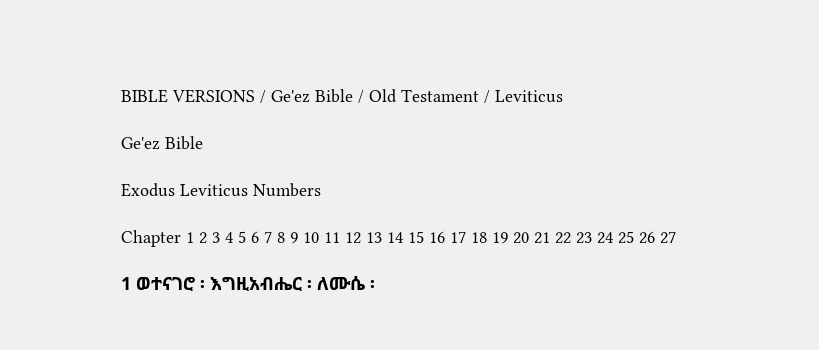BIBLE VERSIONS / Ge'ez Bible / Old Testament / Leviticus

Ge'ez Bible

Exodus Leviticus Numbers

Chapter 1 2 3 4 5 6 7 8 9 10 11 12 13 14 15 16 17 18 19 20 21 22 23 24 25 26 27

1 ወተናገሮ ፡ እግዚአብሔር ፡ ለሙሴ ፡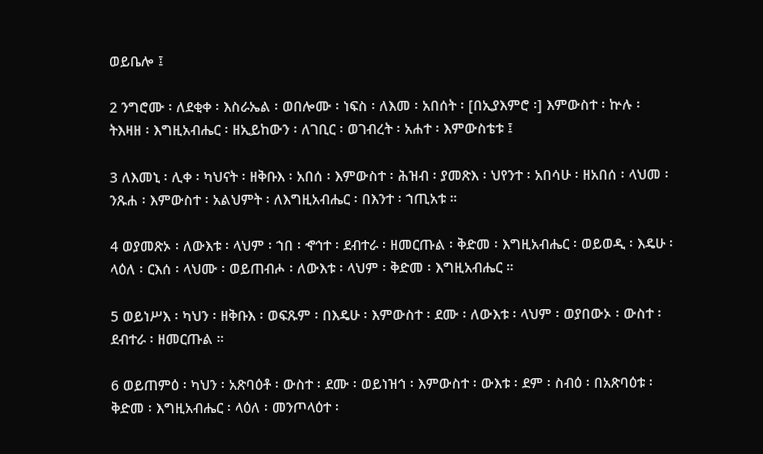ወይቤሎ ፤

2 ንግሮሙ ፡ ለደቂቀ ፡ እስራኤል ፡ ወበሎሙ ፡ ነፍስ ፡ ለእመ ፡ አበሰት ፡ [በኢያእምሮ ፡] እምውስተ ፡ ኵሉ ፡ ትእዛዘ ፡ እግዚአብሔር ፡ ዘኢይከውን ፡ ለገቢር ፡ ወገብረት ፡ አሐተ ፡ እምውስቴቱ ፤

3 ለእመኒ ፡ ሊቀ ፡ ካህናት ፡ ዘቅቡእ ፡ አበሰ ፡ እምውስተ ፡ ሕዝብ ፡ ያመጽእ ፡ ህየንተ ፡ አበሳሁ ፡ ዘአበሰ ፡ ላህመ ፡ ንጹሐ ፡ እምውስተ ፡ አልህምት ፡ ለእግዚአብሔር ፡ በእንተ ፡ ኀጢአቱ ።

4 ወያመጽኦ ፡ ለውእቱ ፡ ላህም ፡ ኀበ ፡ ኆኅተ ፡ ደብተራ ፡ ዘመርጡል ፡ ቅድመ ፡ እግዚአብሔር ፡ ወይወዲ ፡ እዴሁ ፡ ላዕለ ፡ ርእሰ ፡ ላህሙ ፡ ወይጠብሖ ፡ ለውእቱ ፡ ላህም ፡ ቅድመ ፡ እግዚአብሔር ።

5 ወይነሥእ ፡ ካህን ፡ ዘቅቡእ ፡ ወፍጹም ፡ በእዴሁ ፡ እምውስተ ፡ ደሙ ፡ ለውእቱ ፡ ላህም ፡ ወያበውኦ ፡ ውስተ ፡ ደብተራ ፡ ዘመርጡል ።

6 ወይጠምዕ ፡ ካህን ፡ አጽባዕቶ ፡ ውስተ ፡ ደሙ ፡ ወይነዝኅ ፡ እምውስተ ፡ ውእቱ ፡ ደም ፡ ስብዕ ፡ በአጽባዕቱ ፡ ቅድመ ፡ እግዚአብሔር ፡ ላዕለ ፡ መንጦላዕተ ፡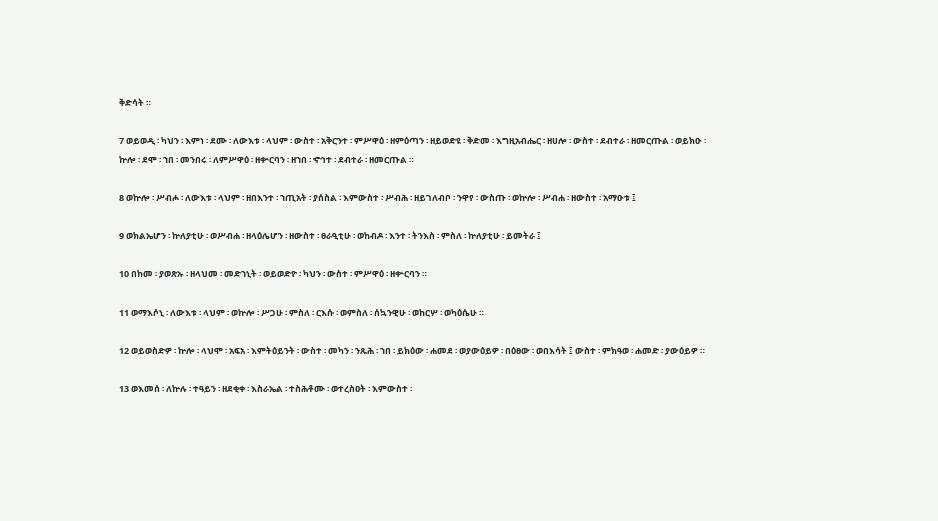ቅድሳት ።

7 ወይወዲ ፡ ካህን ፡ እምነ ፡ ደሙ ፡ ለውእቱ ፡ ላህም ፡ ውስተ ፡ አቅርንተ ፡ ምሥዋዕ ፡ ዘምዕጣን ፡ ዘይወድዩ ፡ ቅድመ ፡ እግዚአብሔር ፡ ዘሀሎ ፡ ውስተ ፡ ደብተራ ፡ ዘመርጡል ፡ ወይክዑ ፡ ኵሎ ፡ ደሞ ፡ ኀበ ፡ መንበሩ ፡ ለምሥዋዕ ፡ ዘቍርባን ፡ ዘኀበ ፡ ኆኅተ ፡ ደብተራ ፡ ዘመርጡል ።

8 ወኵሎ ፡ ሥብሖ ፡ ለውእቱ ፡ ላህም ፡ ዘበእንተ ፡ ኀጢአት ፡ ያሰስል ፡ እምውስተ ፡ ሥብሕ ፡ ዘይገለብቦ ፡ ንዋየ ፡ ውስጡ ፡ ወኵሎ ፡ ሥብሐ ፡ ዘውስተ ፡ አማዑቱ ፤

9 ወክልኤሆን ፡ ኵለያቲሁ ፡ ወሥብሐ ፡ ዘላዕሌሆን ፡ ዘውስተ ፡ ፀራዒቲሁ ፡ ወከብዶ ፡ እንተ ፡ ትንእስ ፡ ምስለ ፡ ኵለያቲሁ ፡ ይመትራ ፤

10 በከመ ፡ ያወጽኡ ፡ ዘላህመ ፡ መድኀኒት ፡ ወይወድዮ ፡ ካህን ፡ ውስተ ፡ ምሥዋዕ ፡ ዘቍርባን ።

11 ወማእሶኒ ፡ ለውእቱ ፡ ላህም ፡ ወኵሎ ፡ ሥጋሁ ፡ ምስለ ፡ ርእሱ ፡ ወምስለ ፡ ሰኳንዊሁ ፡ ወከርሦ ፡ ወካዕሴሁ ።

12 ወይወስድዎ ፡ ኵሎ ፡ ላህሞ ፡ አፍአ ፡ እምትዕይንት ፡ ውስተ ፡ መካን ፡ ንጹሕ ፡ ኀበ ፡ ይክዕው ፡ ሐመደ ፡ ወያውዕይዎ ፡ በዕፀው ፡ ወበእሳት ፤ ውስተ ፡ ምክዓወ ፡ ሐመድ ፡ ያውዕይዎ ።

13 ወእመሰ ፡ ለኵሉ ፡ ተዓይን ፡ ዘደቂቀ ፡ እስራኤል ፡ ተስሕቶሙ ፡ ወተረስዐት ፡ እምውስተ ፡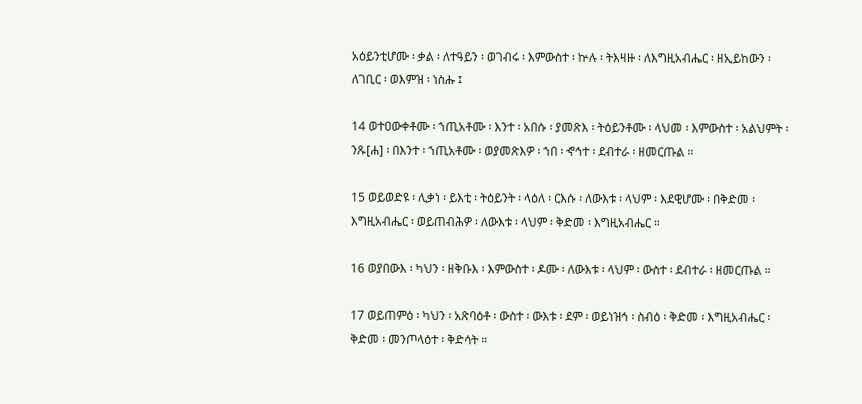አዕይንቲሆሙ ፡ ቃል ፡ ለተዓይን ፡ ወገብሩ ፡ እምውስተ ፡ ኵሉ ፡ ትእዛዙ ፡ ለእግዚአብሔር ፡ ዘኢይከውን ፡ ለገቢር ፡ ወእምዝ ፡ ነስሑ ፤

14 ወተዐውቀቶሙ ፡ ኀጢአቶሙ ፡ እንተ ፡ አበሱ ፡ ያመጽእ ፡ ትዕይንቶሙ ፡ ላህመ ፡ እምውስተ ፡ አልህምት ፡ ንጹ[ሐ] ፡ በእንተ ፡ ኀጢአቶሙ ፡ ወያመጽእዎ ፡ ኀበ ፡ ኆኅተ ፡ ደብተራ ፡ ዘመርጡል ።

15 ወይወድዩ ፡ ሊቃነ ፡ ይእቲ ፡ ትዕይንት ፡ ላዕለ ፡ ርእሱ ፡ ለውእቱ ፡ ላህም ፡ እደዊሆሙ ፡ በቅድመ ፡ እግዚአብሔር ፡ ወይጠብሕዎ ፡ ለውእቱ ፡ ላህም ፡ ቅድመ ፡ እግዚአብሔር ።

16 ወያበውእ ፡ ካህን ፡ ዘቅቡእ ፡ እምውስተ ፡ ዶሙ ፡ ለውእቱ ፡ ላህም ፡ ውስተ ፡ ደብተራ ፡ ዘመርጡል ።

17 ወይጠምዕ ፡ ካህን ፡ አጽባዕቶ ፡ ውስተ ፡ ውእቱ ፡ ደም ፡ ወይነዝኅ ፡ ስብዕ ፡ ቅድመ ፡ እግዚአብሔር ፡ ቅድመ ፡ መንጦላዕተ ፡ ቅድሳት ።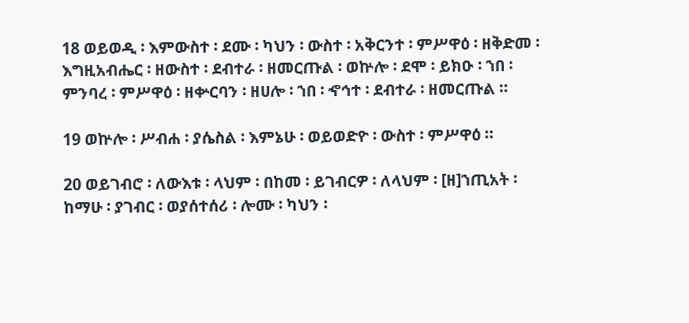18 ወይወዲ ፡ እምውስተ ፡ ደሙ ፡ ካህን ፡ ውስተ ፡ አቅርንተ ፡ ምሥዋዕ ፡ ዘቅድመ ፡ እግዚአብሔር ፡ ዘውስተ ፡ ደብተራ ፡ ዘመርጡል ፡ ወኵሎ ፡ ደሞ ፡ ይክዑ ፡ ኀበ ፡ ምንባረ ፡ ምሥዋዕ ፡ ዘቍርባን ፡ ዘሀሎ ፡ ኀበ ፡ ኆኅተ ፡ ደብተራ ፡ ዘመርጡል ።

19 ወኵሎ ፡ ሥብሐ ፡ ያሴስል ፡ እምኔሁ ፡ ወይወድዮ ፡ ውስተ ፡ ምሥዋዕ ።

20 ወይገብሮ ፡ ለውእቱ ፡ ላህም ፡ በከመ ፡ ይገብርዎ ፡ ለላህም ፡ [ዘ]ኀጢአት ፡ ከማሁ ፡ ያገብር ፡ ወያሰተሰሪ ፡ ሎሙ ፡ ካህን ፡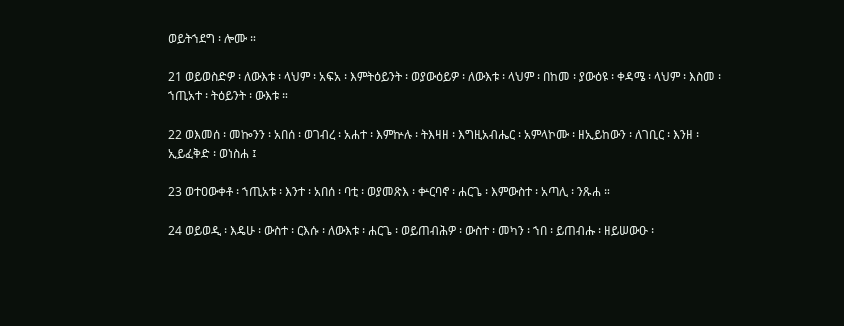ወይትኀደግ ፡ ሎሙ ።

21 ወይወስድዎ ፡ ለውእቱ ፡ ላህም ፡ አፍአ ፡ እምትዕይንት ፡ ወያውዕይዎ ፡ ለውእቱ ፡ ላህም ፡ በከመ ፡ ያውዕዩ ፡ ቀዳሜ ፡ ላህም ፡ እስመ ፡ ኀጢአተ ፡ ትዕይንት ፡ ውእቱ ።

22 ወእመሰ ፡ መኰንን ፡ አበሰ ፡ ወገብረ ፡ አሐተ ፡ እምኵሉ ፡ ትእዛዘ ፡ እግዚአብሔር ፡ አምላኮሙ ፡ ዘኢይከውን ፡ ለገቢር ፡ እንዘ ፡ ኢይፈቅድ ፡ ወነስሐ ፤

23 ወተዐውቀቶ ፡ ኀጢአቱ ፡ እንተ ፡ አበሰ ፡ ባቲ ፡ ወያመጽእ ፡ ቍርባኖ ፡ ሐርጌ ፡ እምውስተ ፡ አጣሊ ፡ ንጹሐ ።

24 ወይወዲ ፡ እዴሁ ፡ ውስተ ፡ ርእሱ ፡ ለውእቱ ፡ ሐርጌ ፡ ወይጠብሕዎ ፡ ውስተ ፡ መካን ፡ ኀበ ፡ ይጠብሑ ፡ ዘይሠውዑ ፡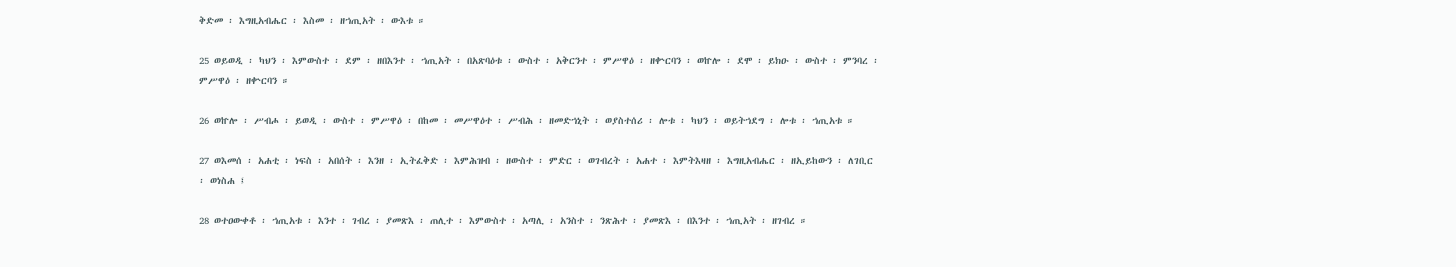ቅድመ ፡ እግዚአብሔር ፡ እስመ ፡ ዘኀጢአት ፡ ውእቱ ።

25 ወይወዲ ፡ ካህን ፡ እምውስተ ፡ ደም ፡ ዘበእንተ ፡ ኀጢአት ፡ በአጽባዕቱ ፡ ውስተ ፡ አቅርንተ ፡ ምሥዋዕ ፡ ዘቍርባን ፡ ወኵሎ ፡ ደሞ ፡ ይክዑ ፡ ውስተ ፡ ምንባረ ፡ ምሥዋዕ ፡ ዘቍርባን ።

26 ወኵሎ ፡ ሥብሖ ፡ ይወዲ ፡ ውስተ ፡ ምሥዋዕ ፡ በከመ ፡ መሥዋዕተ ፡ ሥብሕ ፡ ዘመድኀኒት ፡ ወያስተሰሪ ፡ ሎቱ ፡ ካህን ፡ ወይትኀደግ ፡ ሎቱ ፡ ኀጢአቱ ።

27 ወእመሰ ፡ አሐቲ ፡ ነፍስ ፡ አበሰት ፡ እንዘ ፡ ኢትፈቅድ ፡ እምሕዝብ ፡ ዘውስተ ፡ ምድር ፡ ወገብረት ፡ አሐተ ፡ እምትእዛዘ ፡ እግዚአብሔር ፡ ዘኢይከውን ፡ ለገቢር ፡ ወነስሐ ፤

28 ወተዐውቀቶ ፡ ኀጢአቱ ፡ እንተ ፡ ገብረ ፡ ያመጽእ ፡ ጠሊተ ፡ እምውስተ ፡ አጣሊ ፡ አንስተ ፡ ንጽሕተ ፡ ያመጽእ ፡ በእንተ ፡ ኀጢአት ፡ ዘገብረ ።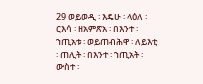29 ወይወዲ ፡ እዴሁ ፡ ላዕለ ፡ ርእሳ ፡ ዘአምጽአ ፡ በእንተ ፡ ኀጢአቱ ፡ ወይጠብሕዋ ፡ ለይእቲ ፡ ጠሊት ፡ በእንተ ፡ ኀጢአት ፡ ውስተ ፡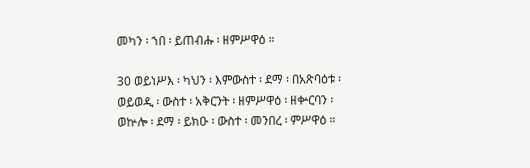መካን ፡ ኀበ ፡ ይጠብሑ ፡ ዘምሥዋዕ ።

30 ወይነሥእ ፡ ካህን ፡ እምውስተ ፡ ደማ ፡ በአጽባዕቱ ፡ ወይወዲ ፡ ውስተ ፡ አቅርንት ፡ ዘምሥዋዕ ፡ ዘቍርባን ፡ ወኵሎ ፡ ደማ ፡ ይክዑ ፡ ውስተ ፡ መንበረ ፡ ምሥዋዕ ።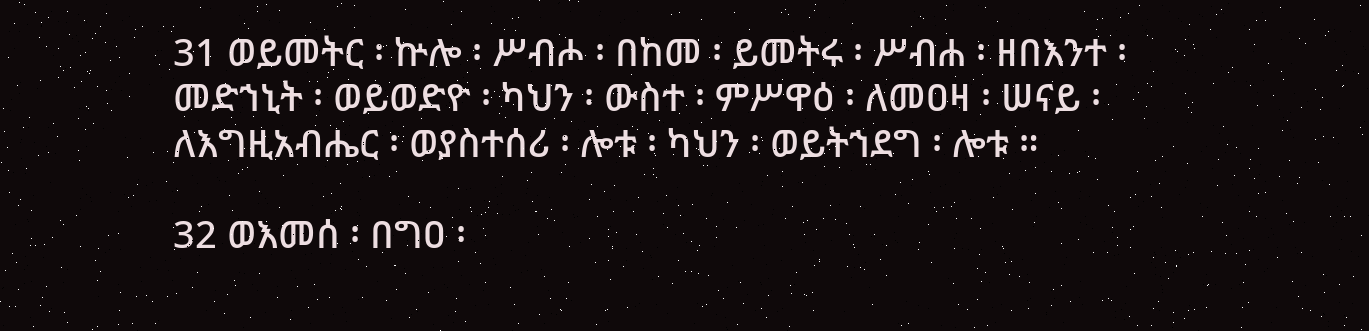31 ወይመትር ፡ ኵሎ ፡ ሥብሖ ፡ በከመ ፡ ይመትሩ ፡ ሥብሐ ፡ ዘበእንተ ፡ መድኀኒት ፡ ወይወድዮ ፡ ካህን ፡ ውስተ ፡ ምሥዋዕ ፡ ለመዐዛ ፡ ሠናይ ፡ ለእግዚአብሔር ፡ ወያስተሰሪ ፡ ሎቱ ፡ ካህን ፡ ወይትኀደግ ፡ ሎቱ ።

32 ወእመሰ ፡ በግዐ ፡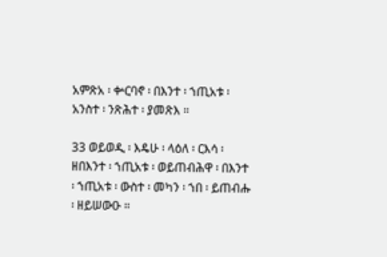አምጽአ ፡ ቍርባኖ ፡ በእንተ ፡ ኀጢአቱ ፡ አንስተ ፡ ንጽሕተ ፡ ያመጽእ ።

33 ወይወዲ ፡ እዴሁ ፡ ላዕለ ፡ ርእሳ ፡ ዘበእንተ ፡ ኀጢአቱ ፡ ወይጠብሕዋ ፡ በእንተ ፡ ኀጢአቱ ፡ ውስተ ፡ መካን ፡ ኀበ ፡ ይጠብሑ ፡ ዘይሠውዑ ።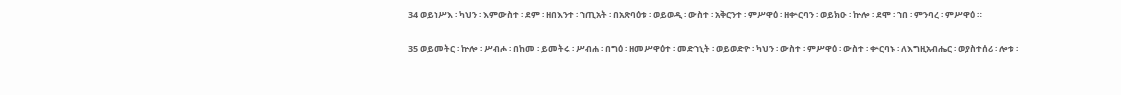34 ወይነሥእ ፡ ካህን ፡ እምውስተ ፡ ደም ፡ ዘበእንተ ፡ ኀጢአት ፡ በአጽባዕቱ ፡ ወይወዲ ፡ ውስተ ፡ አቅርንተ ፡ ምሥዋዕ ፡ ዘቍርባን ፡ ወይክዑ ፡ ኵሎ ፡ ደሞ ፡ ኀበ ፡ ምንባረ ፡ ምሥዋዕ ።

35 ወይመትር ፡ ኵሎ ፡ ሥብሖ ፡ በከመ ፡ ይመትሩ ፡ ሥብሐ ፡ በግዕ ፡ ዘመሥዋዕተ ፡ መድኀኒት ፡ ወይወድዮ ፡ ካህን ፡ ውስተ ፡ ምሥዋዕ ፡ ውስተ ፡ ቍርባኑ ፡ ለእግዚአብሔር ፡ ወያስተሰሪ ፡ ሎቱ ፡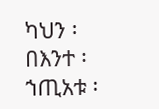ካህን ፡ በእንተ ፡ ኀጢአቱ ፡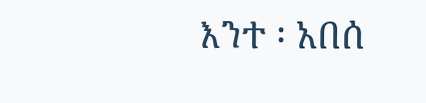እንተ ፡ አበሰ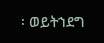፡ ወይትኀደግ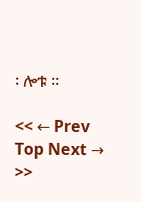፡ ሎቱ ።

<< ← Prev Top Next → >>